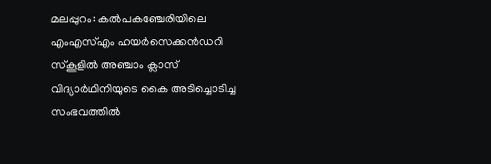മലപ്പുറം: കൽപകഞ്ചേരിയിലെ എംഎസ്എം ഹയർസെക്കൻഡറി സ്കൂളിൽ അഞ്ചാം ക്ലാസ് വിദ്യാർഥിനിയുടെ കൈ അടിച്ചൊടിച്ച സംഭവത്തിൽ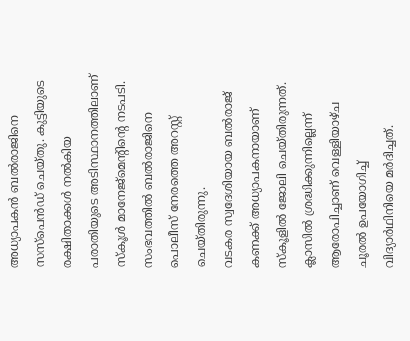അധ്യാപകൻ ബൽരാജിനെ സസ്പെൻഡ് ചെയ്തു. കുട്ടിയുടെ രക്ഷിതാക്കൾ നൽകിയ പരാതിയുടെ അടിസ്ഥാനത്തിലാണ് സ്കൂൾ മാനേജ്മെന്റിന്റെ നടപടി. സംഭവത്തിൽ ബൽരാജിനെ പൊലീസ് നേരത്തെ അറസ്റ്റ് ചെയ്തിരുന്നു.
വടകര സ്വദേശിയായ ബൽരാജ് കണക്ക് അധ്യാപകനായാണ് സ്കൂളിൽ ജോലി ചെയ്തിരുന്നത്. ക്ലാസിൽ ശ്രദ്ധിക്കുന്നില്ലെന്ന് ആരോപിച്ചാണ് വെള്ളിയാഴ്ച ചൂരൽ ഉപയോഗിച്ച് വിദ്യാർഥിനിയെ മർദിച്ചത്.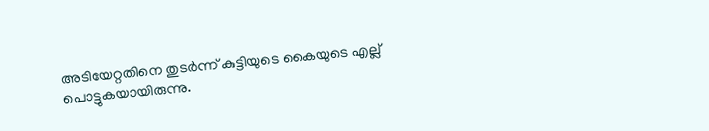അടിയേറ്റതിനെ തുടർന്ന് കുട്ടിയുടെ കൈയുടെ എല്ല് പൊട്ടുകയായിരുന്നു.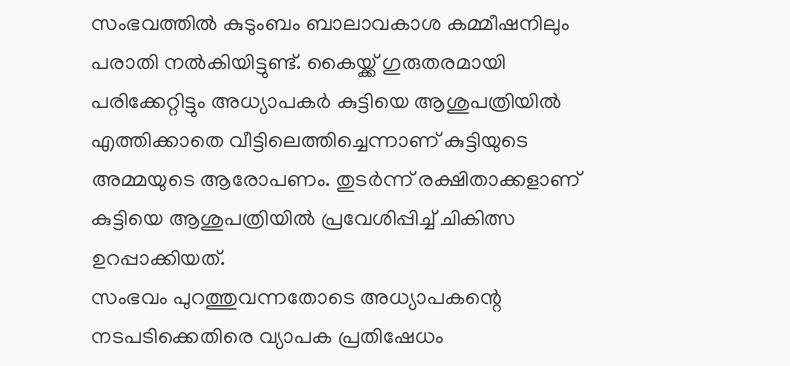സംഭവത്തിൽ കുടുംബം ബാലാവകാശ കമ്മീഷനിലും പരാതി നൽകിയിട്ടുണ്ട്. കൈയ്ക്ക് ഗുരുതരമായി പരിക്കേറ്റിട്ടും അധ്യാപകർ കുട്ടിയെ ആശുപത്രിയിൽ എത്തിക്കാതെ വീട്ടിലെത്തിച്ചെന്നാണ് കുട്ടിയുടെ അമ്മയുടെ ആരോപണം. തുടർന്ന് രക്ഷിതാക്കളാണ് കുട്ടിയെ ആശുപത്രിയിൽ പ്രവേശിപ്പിച്ച് ചികിത്സ ഉറപ്പാക്കിയത്.
സംഭവം പുറത്തുവന്നതോടെ അധ്യാപകന്റെ നടപടിക്കെതിരെ വ്യാപക പ്രതിഷേധം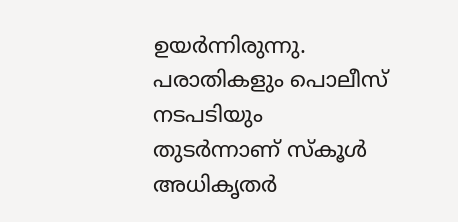ഉയർന്നിരുന്നു. പരാതികളും പൊലീസ് നടപടിയും തുടർന്നാണ് സ്കൂൾ അധികൃതർ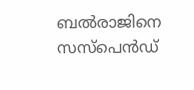ബൽരാജിനെ സസ്പെൻഡ്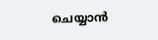ചെയ്യാൻ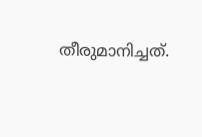തീരുമാനിച്ചത്.